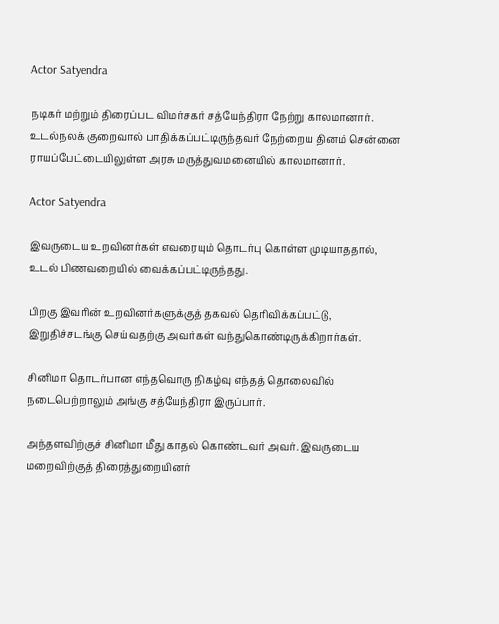Actor Satyendra

நடிகர் மற்றும் திரைப்பட விமர்சகர் சத்யேந்திரா நேற்று காலமானார். உடல்நலக் குறைவால் பாதிக்கப்பட்டிருந்தவர் நேற்றைய தினம் சென்னை ராயப்பேட்டையிலுள்ள அரசு மருத்துவமனையில் காலமானார்.

Actor Satyendra

இவருடைய உறவினர்கள் எவரையும் தொடர்பு கொள்ள முடியாததால், உடல் பிணவறையில் வைக்கப்பட்டிருந்தது.

பிறகு இவரின் உறவினர்களுக்குத் தகவல் தெரிவிக்கப்பட்டு, இறுதிச்சடங்கு செய்வதற்கு அவர்கள் வந்துகொண்டிருக்கிறார்கள்.

சினிமா தொடர்பான எந்தவொரு நிகழ்வு எந்தத் தொலைவில் நடைபெற்றாலும் அங்கு சத்யேந்திரா இருப்பார்.

அந்தளவிற்குச் சினிமா மீது காதல் கொண்டவர் அவர். இவருடைய மறைவிற்குத் திரைத்துறையினர்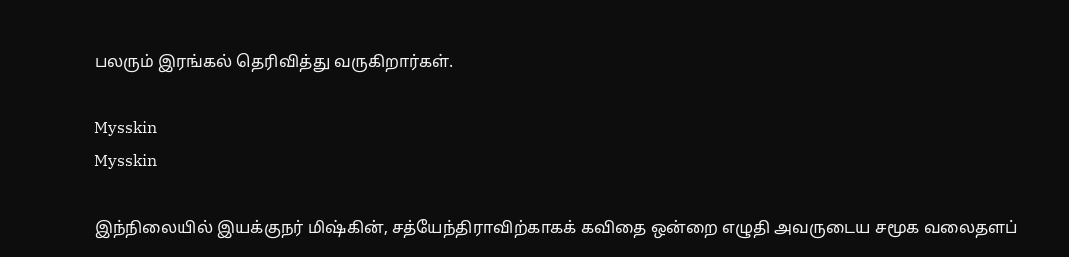பலரும் இரங்கல் தெரிவித்து வருகிறார்கள்.

Mysskin
Mysskin

இந்நிலையில் இயக்குநர் மிஷ்கின், சத்யேந்திராவிற்காகக் கவிதை ஒன்றை எழுதி அவருடைய சமூக வலைதளப்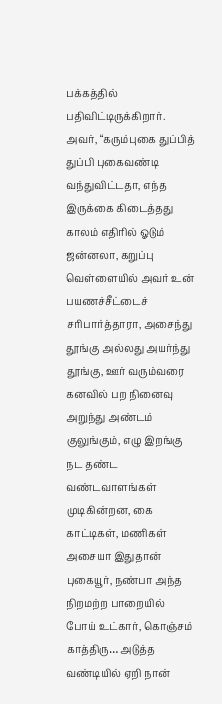பக்கத்தில் பதிவிட்டிருக்கிறார். அவர், “கரும்புகை துப்பித் துப்பி புகைவண்டி வந்துவிட்டதா, எந்த இருக்கை கிடைத்தது காலம் எதிரில் ஓடும் ஜன்னலா, கறுப்பு வெள்ளையில் அவர் உன் பயணச்சீட்டைச் சரிபார்த்தாரா, அசைந்து தூங்கு அல்லது அயர்ந்து தூங்கு, ஊர் வரும்வரை கனவில் பற நினைவு அறுந்து அண்டம் குலுங்கும், எழு இறங்கு நட தண்ட வண்டவாளங்கள் முடிகின்றன, கை காட்டிகள், மணிகள் அசையா இதுதான் புகையூர், நண்பா அந்த நிறமற்ற பாறையில் போய் உட்கார், கொஞ்சம் காத்திரு… அடுத்த வண்டியில் ஏறி நான்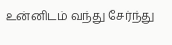உன்னிடம் வந்து சேர்ந்து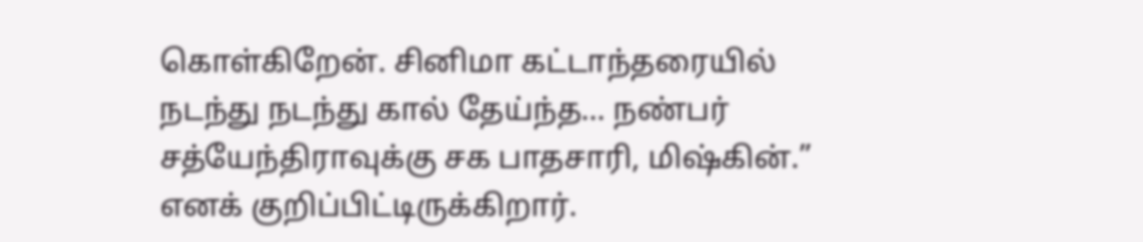கொள்கிறேன். சினிமா கட்டாந்தரையில் நடந்து நடந்து கால் தேய்ந்த… நண்பர் சத்யேந்திராவுக்கு சக பாதசாரி, மிஷ்கின்.” எனக் குறிப்பிட்டிருக்கிறார்.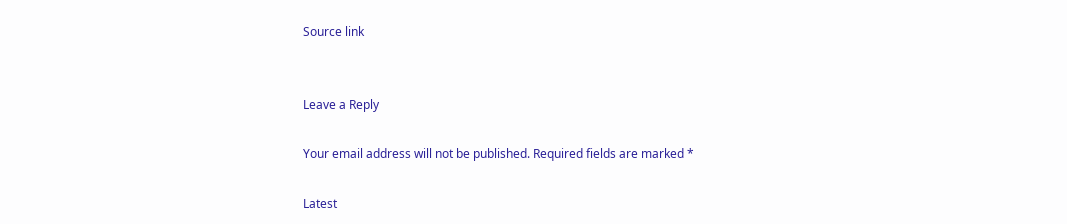Source link


Leave a Reply

Your email address will not be published. Required fields are marked *

Latest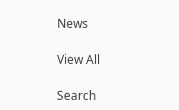News

View All

Search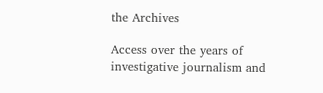the Archives

Access over the years of investigative journalism and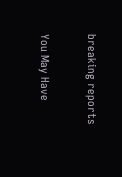breaking reports

You May Have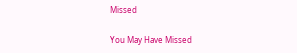Missed

You May Have Missed